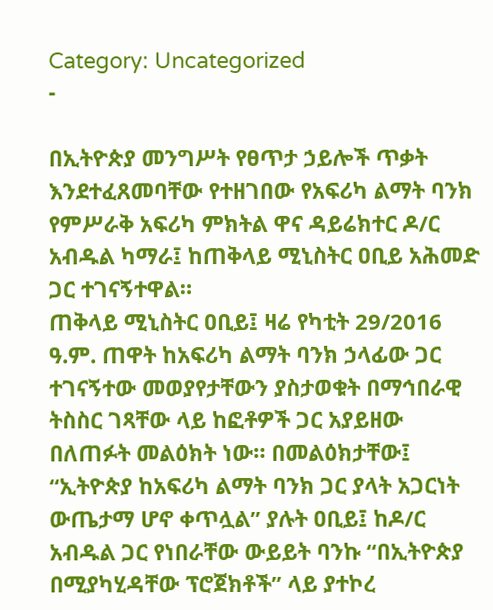Category: Uncategorized
-

በኢትዮጵያ መንግሥት የፀጥታ ኃይሎች ጥቃት እንደተፈጸመባቸው የተዘገበው የአፍሪካ ልማት ባንክ የምሥራቅ አፍሪካ ምክትል ዋና ዳይሬክተር ዶ/ር አብዱል ካማራ፤ ከጠቅላይ ሚኒስትር ዐቢይ አሕመድ ጋር ተገናኝተዋል።
ጠቅላይ ሚኒስትር ዐቢይ፤ ዛሬ የካቲት 29/2016 ዓ.ም. ጠዋት ከአፍሪካ ልማት ባንክ ኃላፊው ጋር ተገናኝተው መወያየታቸውን ያስታወቁት በማኅበራዊ ትስስር ገጻቸው ላይ ከፎቶዎች ጋር አያይዘው በለጠፉት መልዕክት ነው። በመልዕክታቸው፤ “ኢትዮጵያ ከአፍሪካ ልማት ባንክ ጋር ያላት አጋርነት ውጤታማ ሆኖ ቀጥሏል” ያሉት ዐቢይ፤ ከዶ/ር አብዱል ጋር የነበራቸው ውይይት ባንኩ “በኢትዮጵያ በሚያካሂዳቸው ፕሮጀክቶች” ላይ ያተኮረ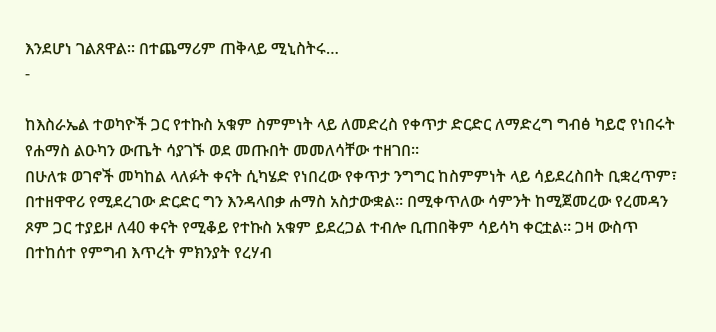እንደሆነ ገልጸዋል። በተጨማሪም ጠቅላይ ሚኒስትሩ…
-

ከእስራኤል ተወካዮች ጋር የተኩስ አቁም ስምምነት ላይ ለመድረስ የቀጥታ ድርድር ለማድረግ ግብፅ ካይሮ የነበሩት የሐማስ ልዑካን ውጤት ሳያገኙ ወደ መጡበት መመለሳቸው ተዘገበ።
በሁለቱ ወገኖች መካከል ላለፉት ቀናት ሲካሄድ የነበረው የቀጥታ ንግግር ከስምምነት ላይ ሳይደረስበት ቢቋረጥም፣ በተዘዋዋሪ የሚደረገው ድርድር ግን እንዳላበቃ ሐማስ አስታውቋል። በሚቀጥለው ሳምንት ከሚጀመረው የረመዳን ጾም ጋር ተያይዞ ለ40 ቀናት የሚቆይ የተኩስ አቁም ይደረጋል ተብሎ ቢጠበቅም ሳይሳካ ቀርቷል። ጋዛ ውስጥ በተከሰተ የምግብ እጥረት ምክንያት የረሃብ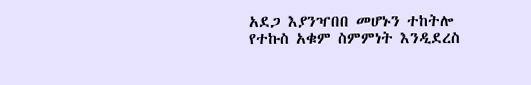አደጋ እያንዣበበ መሆኑን ተከትሎ የተኩስ አቁም ስምምነት እንዲደረስ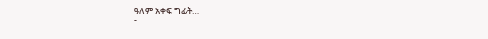ዓለም አቀፍ ግፊት…
-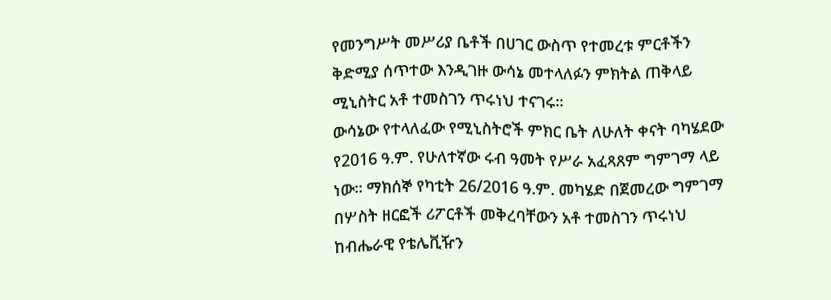የመንግሥት መሥሪያ ቤቶች በሀገር ውስጥ የተመረቱ ምርቶችን ቅድሚያ ሰጥተው እንዲገዙ ውሳኔ መተላለፉን ምክትል ጠቅላይ ሚኒስትር አቶ ተመስገን ጥሩነህ ተናገሩ።
ውሳኔው የተላለፈው የሚኒስትሮች ምክር ቤት ለሁለት ቀናት ባካሄደው የ2016 ዓ.ም. የሁለተኛው ሩብ ዓመት የሥራ አፈጻጸም ግምገማ ላይ ነው። ማክሰኞ የካቲት 26/2016 ዓ.ም. መካሄድ በጀመረው ግምገማ በሦስት ዘርፎች ሪፖርቶች መቅረባቸውን አቶ ተመስገን ጥሩነህ ከብሔራዊ የቴሌቪዥን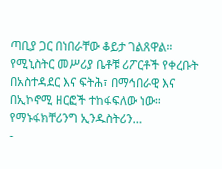ጣቢያ ጋር በነበራቸው ቆይታ ገልጸዋል። የሚኒስትር መሥሪያ ቤቶቹ ሪፖርቶች የቀረቡት በአስተዳደር እና ፍትሕ፣ በማኅበራዊ እና በኢኮኖሚ ዘርፎች ተከፋፍለው ነው። የማኑፋክቸሪንግ ኢንዱስትሪን…
-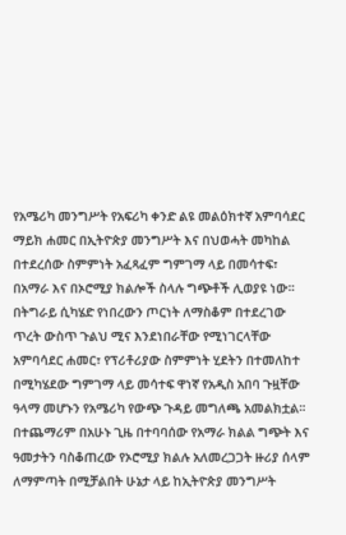የአሜሪካ መንግሥት የአፍሪካ ቀንድ ልዩ መልዕክተኛ አምባሳደር ማይክ ሐመር በኢትዮጵያ መንግሥት እና በህወሓት መካከል በተደረሰው ስምምነት አፈጻፈም ግምገማ ላይ በመሳተፍ፣ በአማራ እና በኦሮሚያ ክልሎች ስላሉ ግጭቶች ሊወያዩ ነው።
በትግራይ ሲካሄድ የነበረውን ጦርነት ለማስቆም በተደረገው ጥረት ውስጥ ጉልህ ሚና እንደነበራቸው የሚነገርላቸው አምባሳደር ሐመር፣ የፕሪቶሪያው ስምምነት ሂደትን በተመለከተ በሚካሄደው ግምገማ ላይ መሳተፍ ዋነኛ የአዲስ አበባ ጉዟቸው ዓላማ መሆኑን የአሜሪካ የውጭ ጉዳይ መግለጫ አመልክቷል። በተጨማሪም በአሁኑ ጊዜ በተባባሰው የአማራ ክልል ግጭት እና ዓመታትን ባስቆጠረው የኦሮሚያ ክልሉ አለመረጋጋት ዙሪያ ሰላም ለማምጣት በሚቻልበት ሁኔታ ላይ ከኢትዮጵያ መንግሥት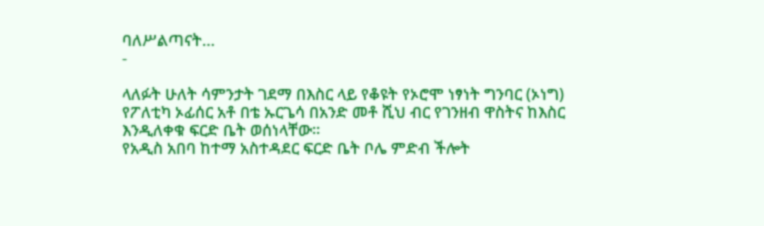ባለሥልጣናት…
-

ላለፉት ሁለት ሳምንታት ገደማ በእስር ላይ የቆዩት የኦሮሞ ነፃነት ግንባር (ኦነግ) የፖለቲካ ኦፊሰር አቶ በቴ ኡርጌሳ በአንድ መቶ ሺህ ብር የገንዘብ ዋስትና ከእስር እንዲለቀቁ ፍርድ ቤት ወሰነላቸው።
የአዲስ አበባ ከተማ አስተዳደር ፍርድ ቤት ቦሌ ምድብ ችሎት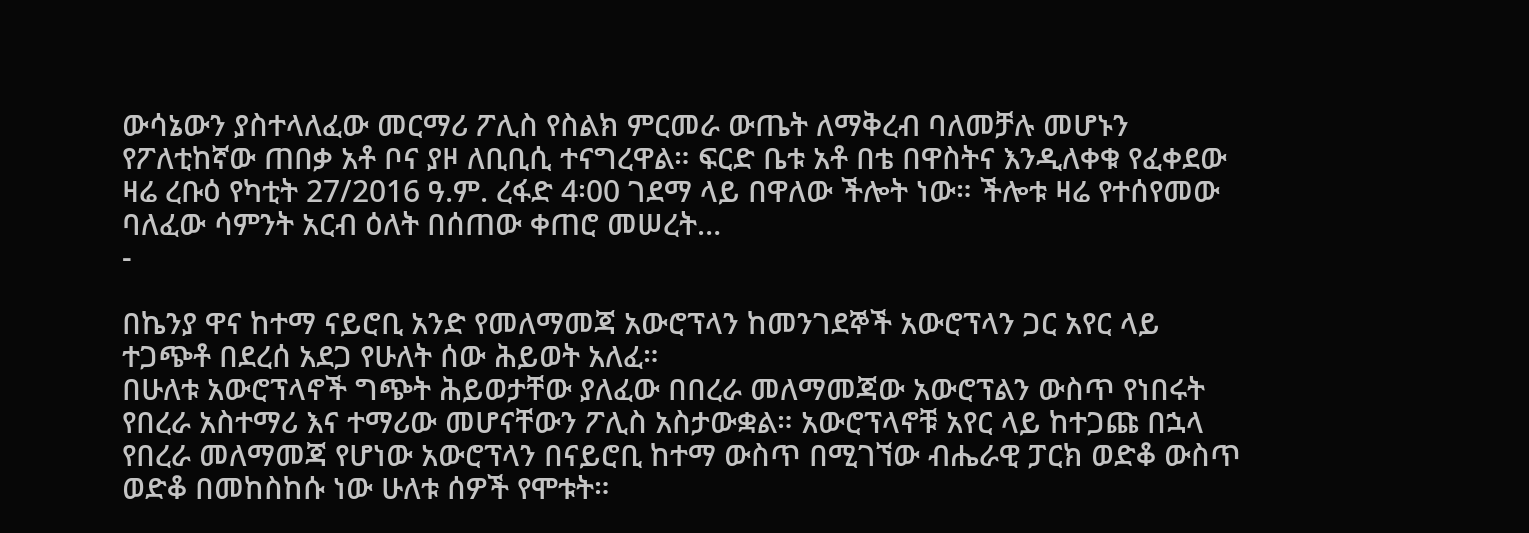ውሳኔውን ያስተላለፈው መርማሪ ፖሊስ የስልክ ምርመራ ውጤት ለማቅረብ ባለመቻሉ መሆኑን የፖለቲከኛው ጠበቃ አቶ ቦና ያዞ ለቢቢሲ ተናግረዋል። ፍርድ ቤቱ አቶ በቴ በዋስትና እንዲለቀቁ የፈቀደው ዛሬ ረቡዕ የካቲት 27/2016 ዓ.ም. ረፋድ 4፡00 ገደማ ላይ በዋለው ችሎት ነው። ችሎቱ ዛሬ የተሰየመው ባለፈው ሳምንት አርብ ዕለት በሰጠው ቀጠሮ መሠረት…
-

በኬንያ ዋና ከተማ ናይሮቢ አንድ የመለማመጃ አውሮፕላን ከመንገደኞች አውሮፕላን ጋር አየር ላይ ተጋጭቶ በደረሰ አደጋ የሁለት ሰው ሕይወት አለፈ።
በሁለቱ አውሮፕላኖች ግጭት ሕይወታቸው ያለፈው በበረራ መለማመጃው አውሮፕልን ውስጥ የነበሩት የበረራ አስተማሪ እና ተማሪው መሆናቸውን ፖሊስ አስታውቋል። አውሮፕላኖቹ አየር ላይ ከተጋጩ በኋላ የበረራ መለማመጃ የሆነው አውሮፕላን በናይሮቢ ከተማ ውስጥ በሚገኘው ብሔራዊ ፓርክ ወድቆ ውስጥ ወድቆ በመከስከሱ ነው ሁለቱ ሰዎች የሞቱት።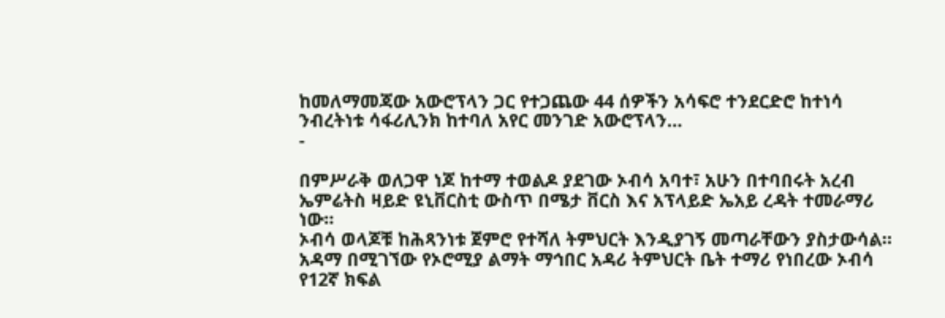ከመለማመጃው አውሮፕላን ጋር የተጋጨው 44 ሰዎችን አሳፍሮ ተንደርድሮ ከተነሳ ንብረትነቱ ሳፋሪሊንክ ከተባለ አየር መንገድ አውሮፕላን…
-

በምሥራቅ ወለጋዋ ነጆ ከተማ ተወልዶ ያደገው ኦብሳ አባተ፣ አሁን በተባበሩት አረብ ኤምሬትስ ዛይድ ዩኒቨርስቲ ውስጥ በሜታ ቨርስ እና አፕላይድ ኤአይ ረዳት ተመራማሪ ነው።
ኦብሳ ወላጆቹ ከሕጻንነቱ ጀምሮ የተሻለ ትምህርት እንዲያገኝ መጣራቸውን ያስታውሳል። አዳማ በሚገኘው የኦሮሚያ ልማት ማኅበር አዳሪ ትምህርት ቤት ተማሪ የነበረው ኦብሳ የ12ኛ ክፍል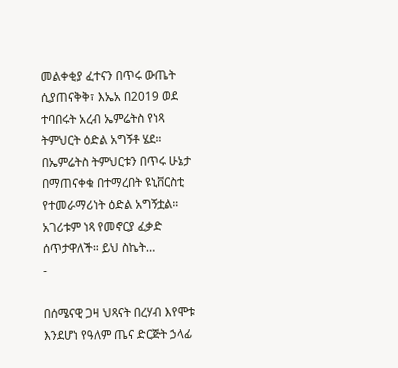መልቀቂያ ፈተናን በጥሩ ውጤት ሲያጠናቅቅ፣ እኤአ በ2019 ወደ ተባበሩት አረብ ኤምሬትስ የነጻ ትምህርት ዕድል አግኝቶ ሄደ። በኤምሬትስ ትምህርቱን በጥሩ ሁኔታ በማጠናቀቁ በተማረበት ዩኒቨርስቲ የተመራማሪነት ዕድል አግኝቷል። አገሪቱም ነጻ የመኖርያ ፈቃድ ሰጥታዋለች። ይህ ስኬት…
-

በሰሜናዊ ጋዛ ህጻናት በረሃብ እየሞቱ እንደሆነ የዓለም ጤና ድርጅት ኃላፊ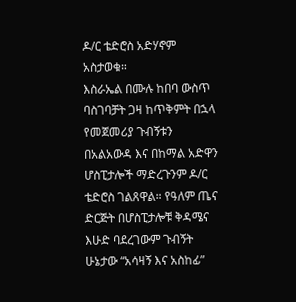ዶ/ር ቴድሮስ አድሃኖም አስታወቁ።
እስራኤል በሙሉ ከበባ ውስጥ ባስገባቻት ጋዛ ከጥቅምት በኋላ የመጀመሪያ ጉብኝቱን በአልአውዳ እና በከማል አድዋን ሆስፒታሎች ማድረጉንም ዶ/ር ቴድሮስ ገልጸዋል። የዓለም ጤና ድርጅት በሆስፒታሎቹ ቅዳሜና እሁድ ባደረገውም ጉብኝት ሁኔታው “አሳዛኝ እና አስከፊ”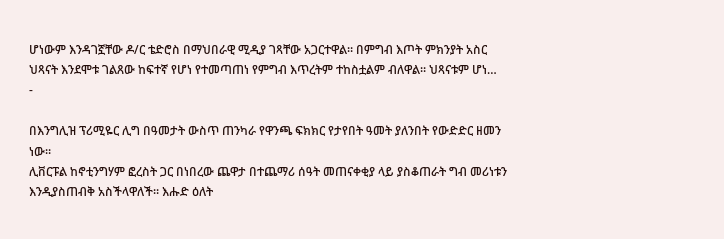ሆነውም እንዳገኟቸው ዶ/ር ቴድሮስ በማህበራዊ ሚዲያ ገጻቸው አጋርተዋል። በምግብ እጦት ምክንያት አስር ህጻናት እንደሞቱ ገልጸው ከፍተኛ የሆነ የተመጣጠነ የምግብ እጥረትም ተከስቷልም ብለዋል። ህጻናቱም ሆነ…
-

በእንግሊዝ ፕሪሚዬር ሊግ በዓመታት ውስጥ ጠንካራ የዋንጫ ፍክክር የታየበት ዓመት ያለንበት የውድድር ዘመን ነው።
ሊቨርፑል ከኖቲንግሃም ፎረስት ጋር በነበረው ጨዋታ በተጨማሪ ሰዓት መጠናቀቂያ ላይ ያስቆጠራት ግብ መሪነቱን እንዲያስጠብቅ አስችላዋለች። እሑድ ዕለት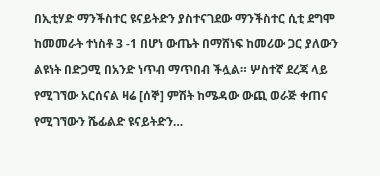በኢቲሃድ ማንችስተር ዩናይትድን ያስተናገደው ማንችስተር ሲቲ ደግሞ ከመመራት ተነስቶ 3 -1 በሆነ ውጤት በማሸነፍ ከመሪው ጋር ያለውን ልዩነት በድጋሚ በአንድ ነጥብ ማጥበብ ችሏል። ሦስተኛ ደረጃ ላይ የሚገኘው አርሰናል ዛሬ [ሰኞ] ምሽት ከሜዳው ውጪ ወራጅ ቀጠና የሚገኘውን ሼፊልድ ዩናይትድን…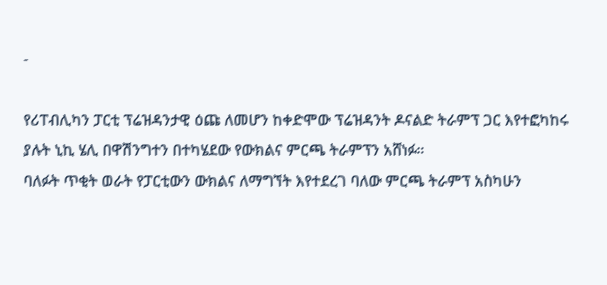-

የሪፐብሊካን ፓርቲ ፕሬዝዳንታዊ ዕጩ ለመሆን ከቀድሞው ፕሬዝዳንት ዶናልድ ትራምፕ ጋር እየተፎካከሩ ያሉት ኒኪ ሄሊ በዋሽንግተን በተካሄደው የውክልና ምርጫ ትራምፕን አሸነፉ።
ባለፉት ጥቂት ወራት የፓርቲውን ውክልና ለማግኘት እየተደረገ ባለው ምርጫ ትራምፕ አስካሁን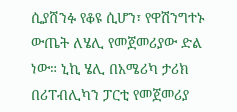ሲያሸንፉ የቆዩ ሲሆን፣ የዋሽንግተኑ ውጤት ለሄሊ የመጀመሪያው ድል ነው። ኒኪ ሄሊ በአሜሪካ ታሪክ በሪፐብሊካን ፓርቲ የመጀመሪያ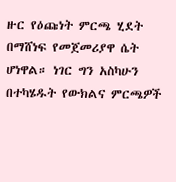ዙር የዕጩነት ምርጫ ሂደት በማሸነፍ የመጀመሪያዋ ሴት ሆነዋል። ነገር ግን አስካሁን በተካሄዱት የውክልና ምርጫዎች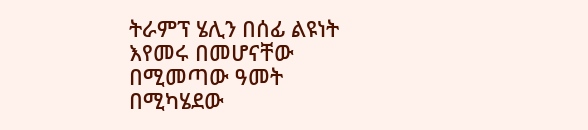ትራምፕ ሄሊን በሰፊ ልዩነት እየመሩ በመሆናቸው በሚመጣው ዓመት በሚካሄደው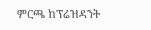ምርጫ ከፕሬዝዳንት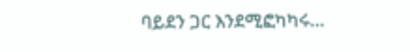ባይደን ጋር እንደሚፎካካሩ…